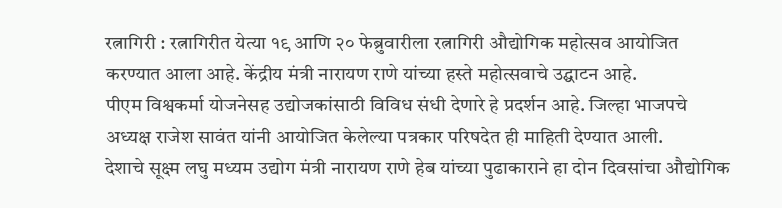रत्नागिरी : रत्नागिरीत येत्या १९ आणि २० फेब्रुवारीला रत्नागिरी औद्योगिक महोत्सव आयोजित करण्यात आला आहे. केंद्रीय मंत्री नारायण राणे यांच्या हस्ते महोत्सवाचे उद्घाटन आहे.
पीएम विश्वकर्मा योजनेसह उद्योजकांसाठी विविध संधी देणारे हे प्रदर्शन आहे. जिल्हा भाजपचे अध्यक्ष राजेश सावंत यांनी आयोजित केलेल्या पत्रकार परिषदेत ही माहिती देण्यात आली.
देशाचे सूक्ष्म लघु मध्यम उद्योग मंत्री नारायण राणे हेब यांच्या पुढाकाराने हा दोन दिवसांचा औद्योगिक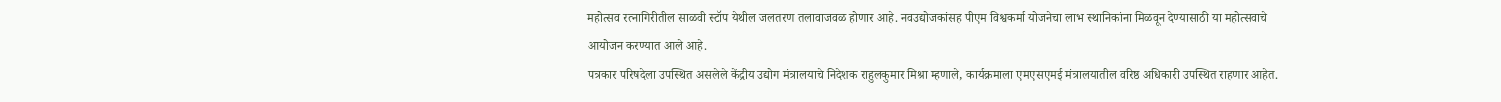महोत्सव रत्नागिरीतील साळवी स्टॉप येथील जलतरण तलावाजवळ होणार आहे. नवउद्योजकांसह पीएम विश्वकर्मा योजनेचा लाभ स्थानिकांना मिळवून देण्यासाठी या महोत्सवाचे आयोजन करण्यात आले आहे.
पत्रकार परिषदेला उपस्थित असलेले केंद्रीय उद्योग मंत्रालयाचे निदेशक राहुलकुमार मिश्रा म्हणाले, कार्यक्रमाला एमएसएमई मंत्रालयातील वरिष्ठ अधिकारी उपस्थित राहणार आहेत.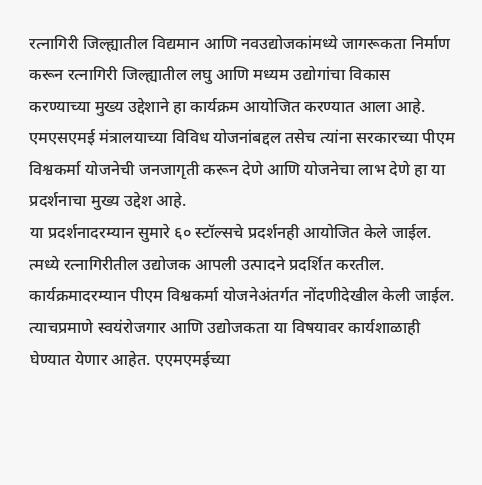रत्नागिरी जिल्ह्यातील विद्यमान आणि नवउद्योजकांमध्ये जागरूकता निर्माण करून रत्नागिरी जिल्ह्यातील लघु आणि मध्यम उद्योगांचा विकास करण्याच्या मुख्य उद्देशाने हा कार्यक्रम आयोजित करण्यात आला आहे. एमएसएमई मंत्रालयाच्या विविध योजनांबद्दल तसेच त्यांना सरकारच्या पीएम विश्वकर्मा योजनेची जनजागृती करून देणे आणि योजनेचा लाभ देणे हा या प्रदर्शनाचा मुख्य उद्देश आहे.
या प्रदर्शनादरम्यान सुमारे ६० स्टॉल्सचे प्रदर्शनही आयोजित केले जाईल. त्मध्ये रत्नागिरीतील उद्योजक आपली उत्पादने प्रदर्शित करतील. कार्यक्रमादरम्यान पीएम विश्वकर्मा योजनेअंतर्गत नोंदणीदेखील केली जाईल. त्याचप्रमाणे स्वयंरोजगार आणि उद्योजकता या विषयावर कार्यशाळाही घेण्यात येणार आहेत. एएमएमईच्या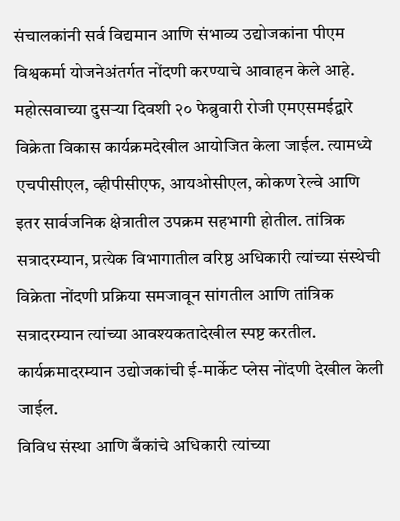संचालकांनी सर्व विद्यमान आणि संभाव्य उद्योजकांना पीएम विश्वकर्मा योजनेअंतर्गत नोंदणी करण्याचे आवाहन केले आहे.
महोत्सवाच्या दुसऱ्या दिवशी २० फेब्रुवारी रोजी एमएसमईद्वारे विक्रेता विकास कार्यक्रमदेखील आयोजित केला जाईल. त्यामध्ये एचपीसीएल, व्हीपीसीएफ, आयओसीएल, कोकण रेल्वे आणि इतर सार्वजनिक क्षेत्रातील उपक्रम सहभागी होतील. तांत्रिक सत्रादरम्यान, प्रत्येक विभागातील वरिष्ठ अधिकारी त्यांच्या संस्थेची विक्रेता नोंदणी प्रक्रिया समजावून सांगतील आणि तांत्रिक सत्रादरम्यान त्यांच्या आवश्यकतादेखील स्पष्ट करतील. कार्यक्रमादरम्यान उद्योजकांची ई-मार्केट प्लेस नोंदणी देखील केली जाईल.
विविध संस्था आणि बँकांचे अधिकारी त्यांच्या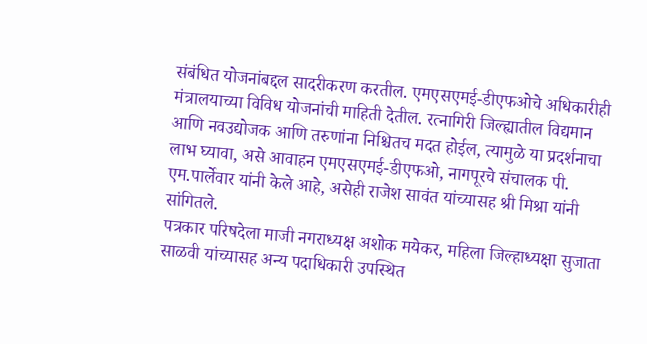संबंधित योजनांबद्दल सादरीकरण करतील. एमएसएमई-डीएफओचे अधिकारीही मंत्रालयाच्या विविध योजनांची माहिती देतील. रत्नागिरी जिल्ह्यातील विद्यमान आणि नवउद्योजक आणि तरुणांना निश्चितच मदत होईल, त्यामुळे या प्रदर्शनाचा लाभ घ्यावा, असे आवाहन एमएसएमई-डीएफओ, नागपूरचे संचालक पी. एम.पार्लेवार यांनी केले आहे, असेही राजेश सावंत यांच्यासह श्री मिश्रा यांनी सांगितले.
पत्रकार परिषदेला माजी नगराध्यक्ष अशोक मयेकर, महिला जिल्हाध्यक्षा सुजाता साळवी यांच्यासह अन्य पदाधिकारी उपस्थित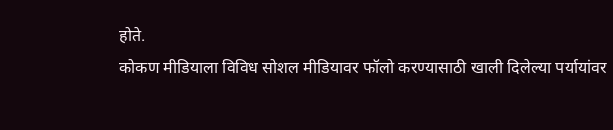होते.
कोकण मीडियाला विविध सोशल मीडियावर फॉलो करण्यासाठी खाली दिलेल्या पर्यायांवर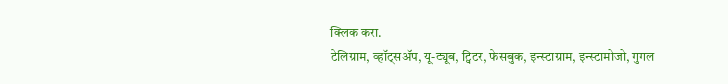क्लिक करा.
टेलिग्राम, व्हॉट्सॲप, यू-ट्यूब, ट्विटर, फेसबुक, इन्स्टाग्राम, इन्स्टामोजो, गुगल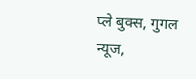प्ले बुक्स, गुगल न्यूज,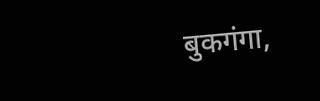बुकगंगा,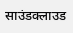साउंडक्लाउड